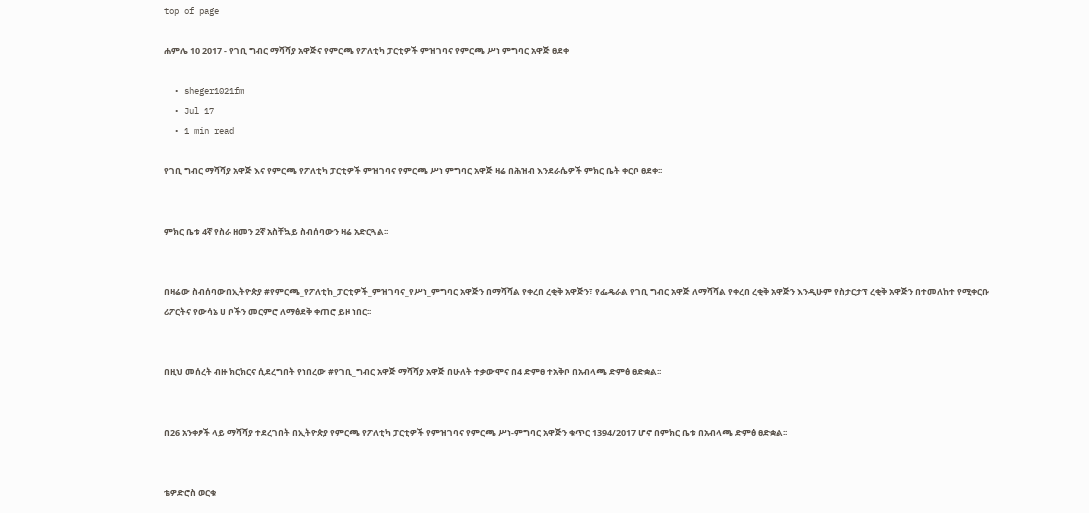top of page

ሐምሌ 10 2017 - የገቢ ግብር ማሻሻያ አዋጅና የምርጫ የፖለቲካ ፓርቲዎች ምዝገባና የምርጫ ሥነ ምግባር አዋጅ ፀደቀ

  • sheger1021fm
  • Jul 17
  • 1 min read

የገቢ ግብር ማሻሻያ አዋጅ እና የምርጫ የፖለቲካ ፓርቲዎች ምዝገባና የምርጫ ሥነ ምግባር አዋጅ ዛሬ በሕዝብ እንደራሴዎች ምክር ቤት ቀርቦ ፀደቀ፡፡


ምክር ቤቱ 4ኛ የስራ ዘመን 2ኛ አስቸኳይ ስብሰባውን ዛሬ አድርጓል፡፡


በዛሬው ስብሰባውበኢትዮጵያ #የምርጫ_የፖለቲከ_ፓርቲዎች_ምዝገባና_የሥነ_ምግባር አዋጅን በማሻሻል የቀረበ ረቂቅ አዋጅን፣ የፌዴራል የገቢ ግብር አዋጅ ለማሻሻል የቀረበ ረቂቅ አዋጅን እንዲሁም የስታርታፕ ረቂቅ አዋጅን በተመለከተ የሚቀርቡ ሪፖርትና የውሳኔ ሀ ቦችን መርምሮ ለማፅደቅ ቀጠሮ ይዞ ነበር፡፡


በዚህ መሰረት ብዙ ክርክርና ሲደረግበት የነበረው #የገቢ_ግብር አዋጅ ማሻሻያ አዋጅ በሁለት ተቃውሞና በ4 ድምፀ ተአቅቦ በአብላጫ ድምፅ ፀድቋል፡፡


በ26 አንቀፆች ላይ ማሻሻያ ተደረገበት በኢትዮጵያ የምርጫ የፖለቲካ ፓርቲዎች የምዝገባና የምርጫ ሥነ-ምግባር አዋጅን ቁጥር 1394/2017 ሆኖ በምክር ቤቱ በአብላጫ ድምፅ ፀድቋል፡፡


ቴዎድሮስ ወርቁ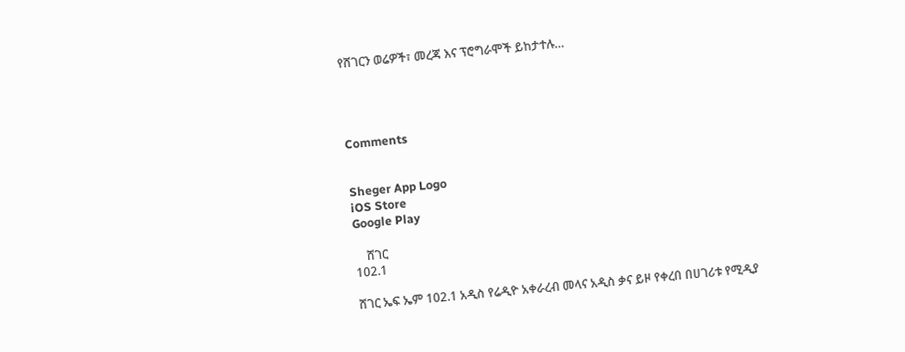የሸገርን ወሬዎች፣ መረጃ እና ፕሮግራሞች ይከታተሉ…




Comments


Sheger App Logo
iOS Store
Google Play

    ሸገር
102.1

ሸገር ኤፍ ኤም 102.1 አዲስ የሬዲዮ አቀራረብ መላና አዲስ ቃና ይዞ የቀረበ በሀገሪቱ የሚዲያ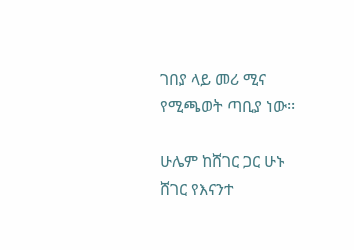ገበያ ላይ መሪ ሚና የሚጫወት ጣቢያ ነው፡፡

ሁሌም ከሸገር ጋር ሁኑ
ሸገር የእናንተ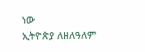ነው
ኢትዮጵያ ለዘለዓለም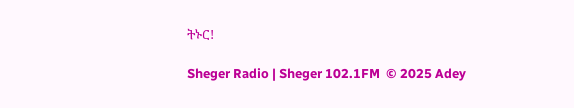ትኑር!

Sheger Radio | Sheger 102.1FM  © 2025 Adey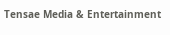Tensae Media & Entertainment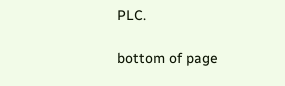PLC.

bottom of page